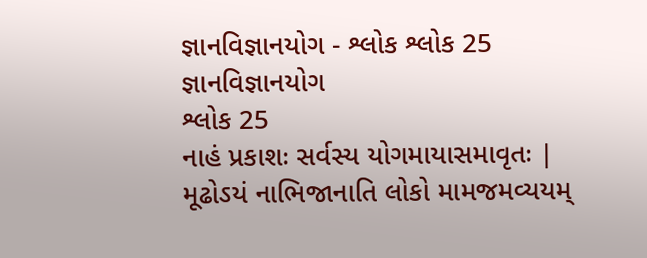જ્ઞાનવિજ્ઞાનયોગ - શ્લોક શ્લોક 25
જ્ઞાનવિજ્ઞાનયોગ
શ્લોક 25
નાહં પ્રકાશઃ સર્વસ્ય યોગમાયાસમાવૃતઃ |
મૂઢોઽયં નાભિજાનાતિ લોકો મામજમવ્યયમ્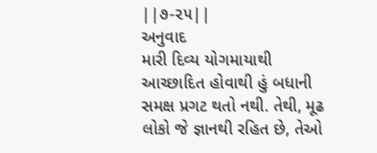||૭-૨૫||
અનુવાદ
મારી દિવ્ય યોગમાયાથી આચ્છાદિત હોવાથી હું બધાની સમક્ષ પ્રગટ થતો નથી. તેથી, મૂઢ લોકો જે જ્ઞાનથી રહિત છે, તેઓ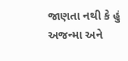જાણતા નથી કે હું અજન્મા અને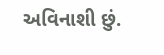અવિનાશી છું.